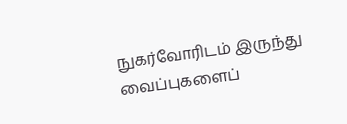நுகர்வோரிடம் இருந்து வைப்புகளைப்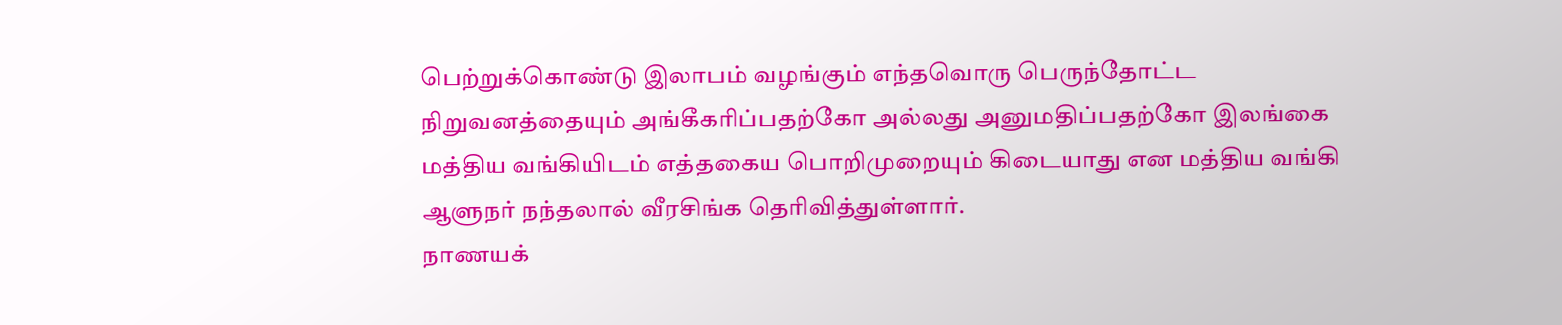பெற்றுக்கொண்டு இலாபம் வழங்கும் எந்தவொரு பெருந்தோட்ட நிறுவனத்தையும் அங்கீகரிப்பதற்கோ அல்லது அனுமதிப்பதற்கோ இலங்கை மத்திய வங்கியிடம் எத்தகைய பொறிமுறையும் கிடையாது என மத்திய வங்கி ஆளுநர் நந்தலால் வீரசிங்க தெரிவித்துள்ளார்.
நாணயக்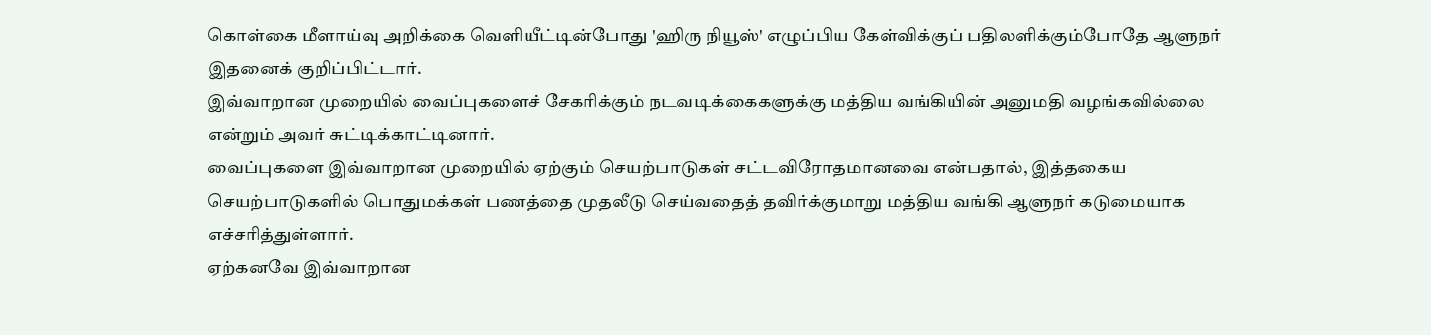கொள்கை மீளாய்வு அறிக்கை வெளியீட்டின்போது 'ஹிரு நியூஸ்' எழுப்பிய கேள்விக்குப் பதிலளிக்கும்போதே ஆளுநர் இதனைக் குறிப்பிட்டார்.
இவ்வாறான முறையில் வைப்புகளைச் சேகரிக்கும் நடவடிக்கைகளுக்கு மத்திய வங்கியின் அனுமதி வழங்கவில்லை என்றும் அவர் சுட்டிக்காட்டினார்.
வைப்புகளை இவ்வாறான முறையில் ஏற்கும் செயற்பாடுகள் சட்டவிரோதமானவை என்பதால், இத்தகைய செயற்பாடுகளில் பொதுமக்கள் பணத்தை முதலீடு செய்வதைத் தவிர்க்குமாறு மத்திய வங்கி ஆளுநர் கடுமையாக எச்சரித்துள்ளார்.
ஏற்கனவே இவ்வாறான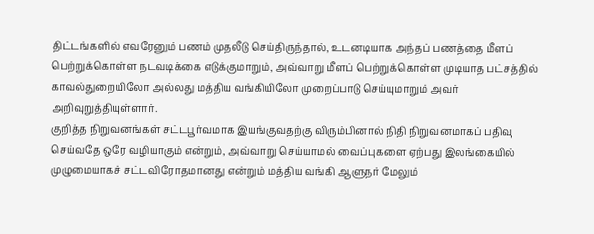திட்டங்களில் எவரேனும் பணம் முதலீடு செய்திருந்தால், உடனடியாக அந்தப் பணத்தை மீளப் பெற்றுக்கொள்ள நடவடிக்கை எடுக்குமாறும், அவ்வாறு மீளப் பெற்றுக்கொள்ள முடியாத பட்சத்தில் காவல்துறையிலோ அல்லது மத்திய வங்கியிலோ முறைப்பாடு செய்யுமாறும் அவர் அறிவுறுத்தியுள்ளார்.
குறித்த நிறுவனங்கள் சட்டபூர்வமாக இயங்குவதற்கு விரும்பினால் நிதி நிறுவனமாகப் பதிவு செய்வதே ஒரே வழியாகும் என்றும், அவ்வாறு செய்யாமல் வைப்புகளை ஏற்பது இலங்கையில் முழுமையாகச் சட்டவிரோதமானது என்றும் மத்திய வங்கி ஆளுநர் மேலும்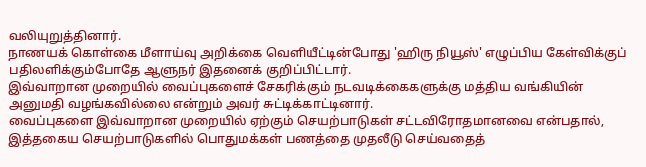வலியுறுத்தினார்.
நாணயக் கொள்கை மீளாய்வு அறிக்கை வெளியீட்டின்போது 'ஹிரு நியூஸ்' எழுப்பிய கேள்விக்குப் பதிலளிக்கும்போதே ஆளுநர் இதனைக் குறிப்பிட்டார்.
இவ்வாறான முறையில் வைப்புகளைச் சேகரிக்கும் நடவடிக்கைகளுக்கு மத்திய வங்கியின் அனுமதி வழங்கவில்லை என்றும் அவர் சுட்டிக்காட்டினார்.
வைப்புகளை இவ்வாறான முறையில் ஏற்கும் செயற்பாடுகள் சட்டவிரோதமானவை என்பதால், இத்தகைய செயற்பாடுகளில் பொதுமக்கள் பணத்தை முதலீடு செய்வதைத்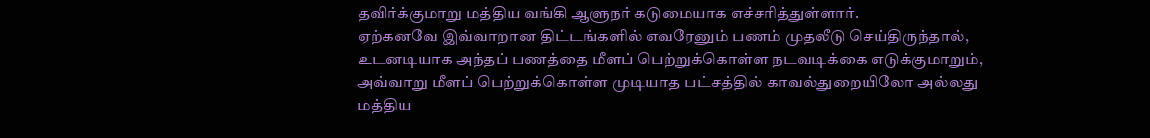தவிர்க்குமாறு மத்திய வங்கி ஆளுநர் கடுமையாக எச்சரித்துள்ளார்.
ஏற்கனவே இவ்வாறான திட்டங்களில் எவரேனும் பணம் முதலீடு செய்திருந்தால், உடனடியாக அந்தப் பணத்தை மீளப் பெற்றுக்கொள்ள நடவடிக்கை எடுக்குமாறும், அவ்வாறு மீளப் பெற்றுக்கொள்ள முடியாத பட்சத்தில் காவல்துறையிலோ அல்லது மத்திய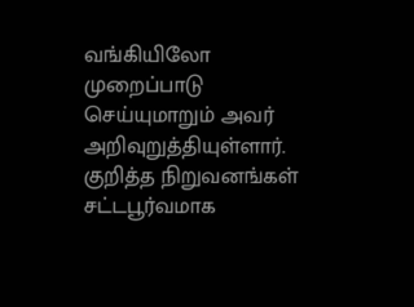வங்கியிலோ முறைப்பாடு செய்யுமாறும் அவர் அறிவுறுத்தியுள்ளார்.
குறித்த நிறுவனங்கள் சட்டபூர்வமாக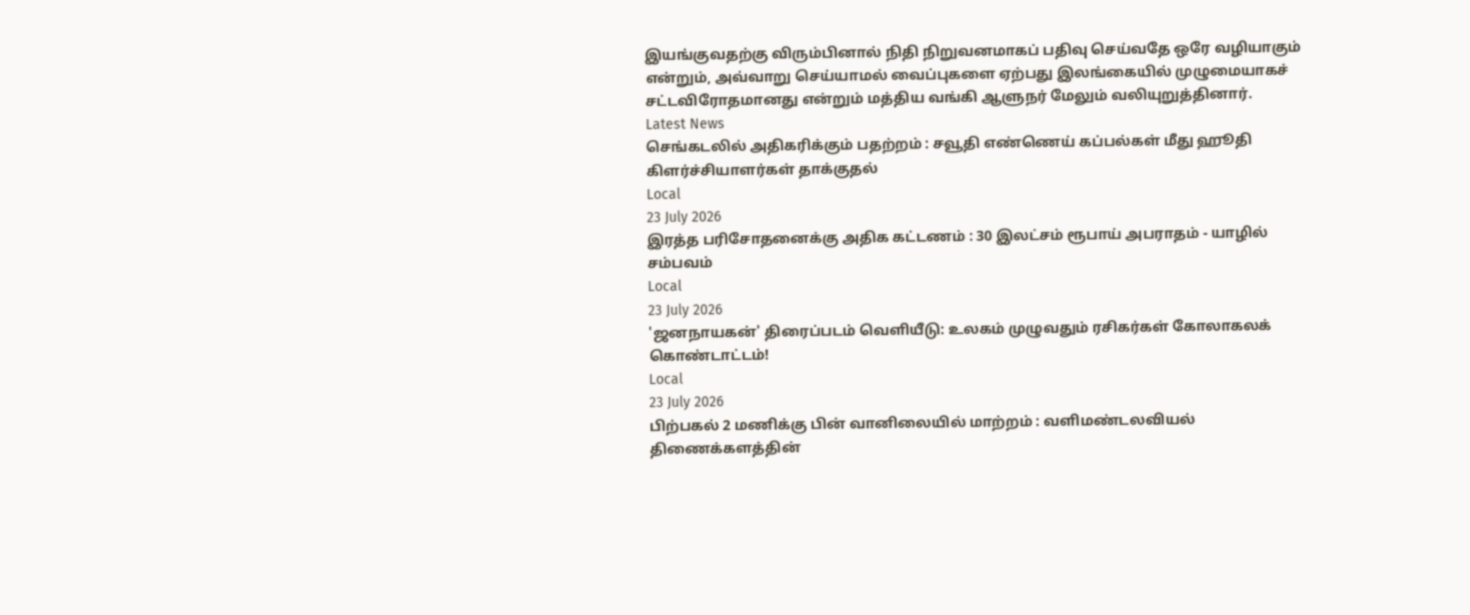இயங்குவதற்கு விரும்பினால் நிதி நிறுவனமாகப் பதிவு செய்வதே ஒரே வழியாகும் என்றும், அவ்வாறு செய்யாமல் வைப்புகளை ஏற்பது இலங்கையில் முழுமையாகச் சட்டவிரோதமானது என்றும் மத்திய வங்கி ஆளுநர் மேலும் வலியுறுத்தினார்.
Latest News
செங்கடலில் அதிகரிக்கும் பதற்றம் : சவூதி எண்ணெய் கப்பல்கள் மீது ஹூதி கிளர்ச்சியாளர்கள் தாக்குதல்
Local
23 July 2026
இரத்த பரிசோதனைக்கு அதிக கட்டணம் : 30 இலட்சம் ரூபாய் அபராதம் - யாழில் சம்பவம்
Local
23 July 2026
'ஜனநாயகன்' திரைப்படம் வெளியீடு: உலகம் முழுவதும் ரசிகர்கள் கோலாகலக் கொண்டாட்டம்!
Local
23 July 2026
பிற்பகல் 2 மணிக்கு பின் வானிலையில் மாற்றம் : வளிமண்டலவியல் திணைக்களத்தின்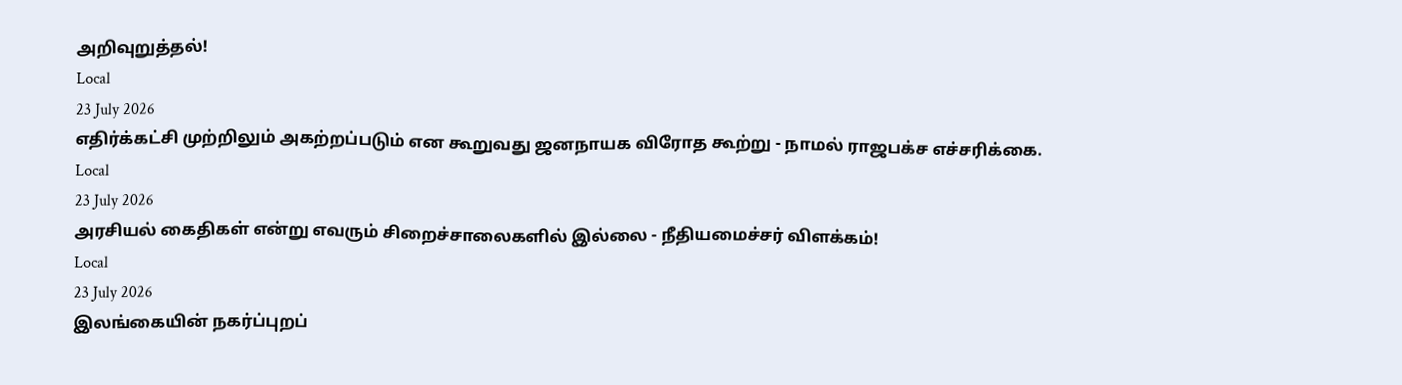அறிவுறுத்தல்!
Local
23 July 2026
எதிர்க்கட்சி முற்றிலும் அகற்றப்படும் என கூறுவது ஜனநாயக விரோத கூற்று - நாமல் ராஜபக்ச எச்சரிக்கை.
Local
23 July 2026
அரசியல் கைதிகள் என்று எவரும் சிறைச்சாலைகளில் இல்லை - நீதியமைச்சர் விளக்கம்!
Local
23 July 2026
இலங்கையின் நகர்ப்புறப்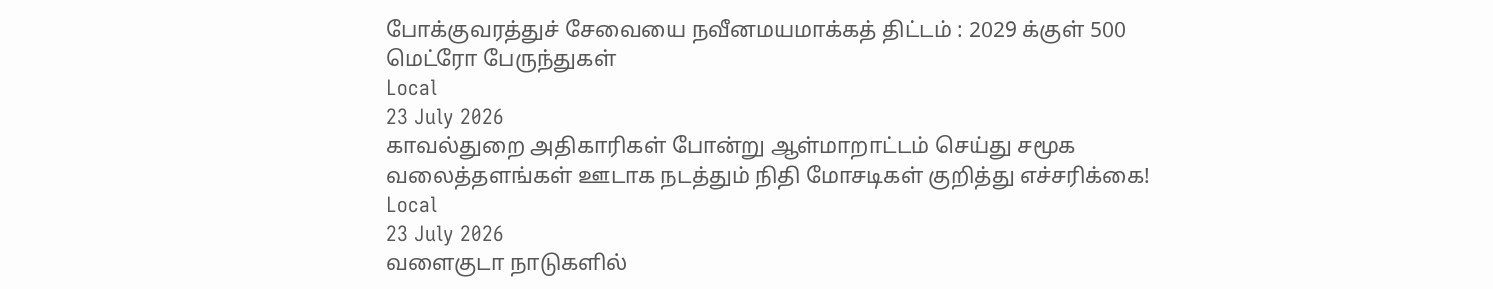போக்குவரத்துச் சேவையை நவீனமயமாக்கத் திட்டம் : 2029 க்குள் 500 மெட்ரோ பேருந்துகள்
Local
23 July 2026
காவல்துறை அதிகாரிகள் போன்று ஆள்மாறாட்டம் செய்து சமூக வலைத்தளங்கள் ஊடாக நடத்தும் நிதி மோசடிகள் குறித்து எச்சரிக்கை!
Local
23 July 2026
வளைகுடா நாடுகளில்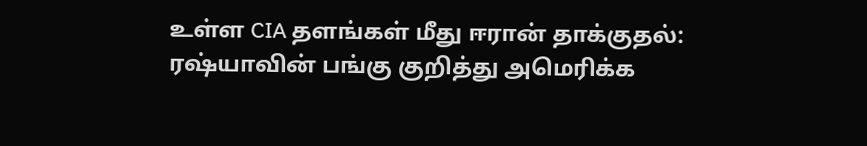உள்ள CIA தளங்கள் மீது ஈரான் தாக்குதல்: ரஷ்யாவின் பங்கு குறித்து அமெரிக்க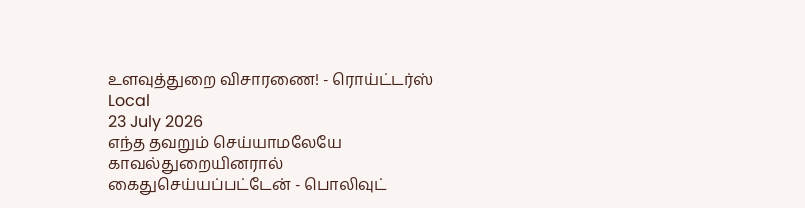உளவுத்துறை விசாரணை! - ரொய்ட்டர்ஸ்
Local
23 July 2026
எந்த தவறும் செய்யாமலேயே காவல்துறையினரால் கைதுசெய்யப்பட்டேன் - பொலிவுட்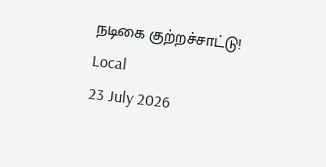நடிகை குற்றச்சாட்டு!
Local
23 July 2026